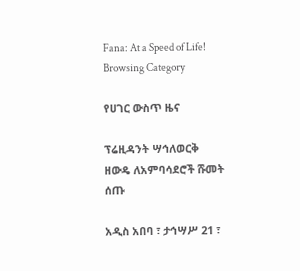Fana: At a Speed of Life!
Browsing Category

የሀገር ውስጥ ዜና

ፕሬዚዳንት ሣኅለወርቅ ዘውዴ ለአምባሳደሮች ሹመት ሰጡ

አዲስ አበባ ፣ ታኅሣሥ 21 ፣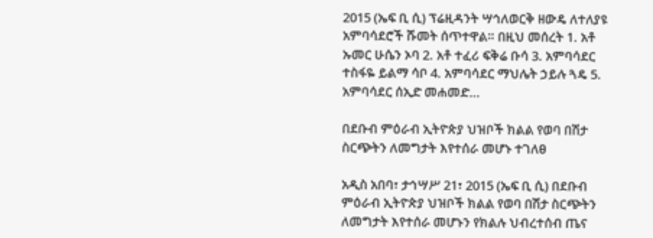2015 (ኤፍ ቢ ሲ) ፕሬዚዳንት ሣኅለወርቅ ዘውዴ ለተለያዩ አምባሳደሮች ሹመት ሰጥተዋል። በዚህ መሰረት 1. አቶ ኡመር ሁሴን ኦባ 2. አቶ ተፈሪ ፍቅሬ ቡሳ 3. አምባሳደር ተስፋዬ ይልማ ሳቦ 4. አምባሳደር ማህሌት ኃይሉ ጓዴ 5. አምባሳደር ሰኢድ መሐመድ…

በደቡብ ምዕራብ ኢትዮጵያ ህዝቦች ክልል የወባ በሽታ ስርጭትን ለመግታት እየተሰራ መሆኑ ተገለፀ

አዲስ አበባ፣ ታኅሣሥ 21፣ 2015 (ኤፍ ቢ ሲ) በደቡብ ምዕራብ ኢትዮጵያ ህዝቦች ክልል የወባ በሽታ ስርጭትን ለመግታት እየተሰራ መሆኑን የክልሉ ህብረተሰብ ጤና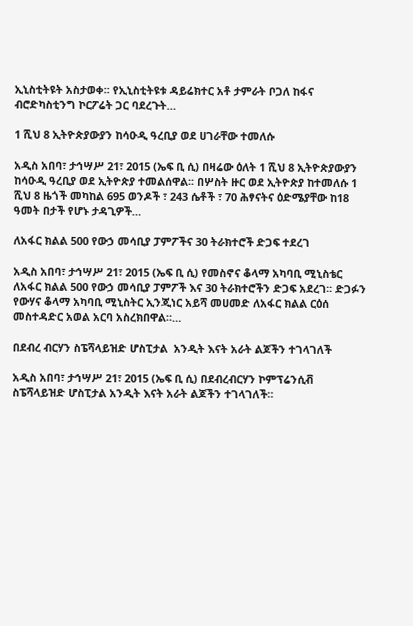ኢኒስቲትዩት አስታወቀ፡፡ የኢኒስቲትዩቱ ዳይሬክተር አቶ ታምራት ቦጋለ ከፋና ብሮድካስቲንግ ኮርፖሬት ጋር ባደረጉት…

1 ሺህ 8 ኢትዮጵያውያን ከሳዑዲ ዓረቢያ ወደ ሀገራቸው ተመለሱ

አዲስ አበባ፣ ታኅሣሥ 21፣ 2015 (ኤፍ ቢ ሲ) በዛሬው ዕለት 1 ሺህ 8 ኢትዮጵያውያን ከሳዑዲ ዓረቢያ ወደ ኢትዮጵያ ተመልሰዋል፡፡ በሦስት ዙር ወደ ኢትዮጵያ ከተመለሱ 1 ሺህ 8 ዜጎች መካከል 695 ወንዶች ፣ 243 ሴቶች ፣ 70 ሕፃናትና ዕድሜያቸው ከ18 ዓመት በታች የሆኑ ታዳጊዎች…

ለአፋር ክልል 500 የውኃ መሳቢያ ፓምፖችና 30 ትራክተሮች ድጋፍ ተደረገ

አዲስ አበባ፣ ታኅሣሥ 21፣ 2015 (ኤፍ ቢ ሲ) የመስኖና ቆላማ አካባቢ ሚኒስቴር ለአፋር ክልል 500 የውኃ መሳቢያ ፓምፖች እና 30 ትራክተሮችን ድጋፍ አደረገ፡፡ ድጋፉን የውሃና ቆላማ አካባቢ ሚኒስትር ኢንጂነር አይሻ መሀመድ ለአፋር ክልል ርዕሰ መስተዳድር አወል አርባ አስረክበዋል።…

በደብረ ብርሃን ስፔሻላይዝድ ሆስፒታል  አንዲት እናት አራት ልጆችን ተገላገለች

አዲስ አበባ፣ ታኅሣሥ 21፣ 2015 (ኤፍ ቢ ሲ) በደብረብርሃን ኮምፕሬንሲቭ ስፔሻላይዝድ ሆስፒታል አንዲት እናት አራት ልጆችን ተገላገለች።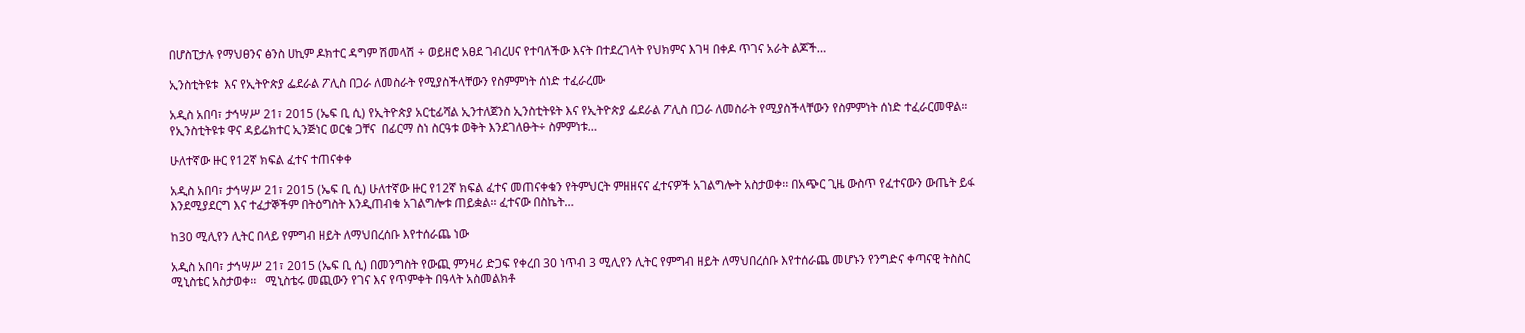በሆስፒታሉ የማህፀንና ፅንስ ሀኪም ዶክተር ዳግም ሽመላሽ ÷ ወይዘሮ አፀደ ገብረሀና የተባለችው እናት በተደረገላት የህክምና እገዛ በቀዶ ጥገና አራት ልጆች…

ኢንስቲትዩቱ  እና የኢትዮጵያ ፌደራል ፖሊስ በጋራ ለመስራት የሚያስችላቸውን የስምምነት ሰነድ ተፈራረሙ

አዲስ አበባ፣ ታኅሣሥ 21፣ 2015 (ኤፍ ቢ ሲ) የኢትዮጵያ አርቲፊሻል ኢንተለጀንስ ኢንስቲትዩት እና የኢትዮጵያ ፌደራል ፖሊስ በጋራ ለመስራት የሚያስችላቸውን የስምምነት ሰነድ ተፈራርመዋል። የኢንስቲትዩቱ ዋና ዳይሬክተር ኢንጅነር ወርቁ ጋቸና  በፊርማ ስነ ስርዓቱ ወቅት እንደገለፁት÷ ስምምነቱ…

ሁለተኛው ዙር የ12ኛ ክፍል ፈተና ተጠናቀቀ

አዲስ አበባ፣ ታኅሣሥ 21፣ 2015 (ኤፍ ቢ ሲ) ሁለተኛው ዙር የ12ኛ ክፍል ፈተና መጠናቀቁን የትምህርት ምዘዘናና ፈተናዎች አገልግሎት አስታወቀ፡፡ በአጭር ጊዜ ውስጥ የፈተናውን ውጤት ይፋ እንደሚያደርግ እና ተፈታኞችም በትዕግስት እንዲጠብቁ አገልግሎቱ ጠይቋል፡፡ ፈተናው በስኬት…

ከ30 ሚሊየን ሊትር በላይ የምግብ ዘይት ለማህበረሰቡ እየተሰራጨ ነው

አዲስ አበባ፣ ታኅሣሥ 21፣ 2015 (ኤፍ ቢ ሲ) በመንግስት የውጪ ምንዛሪ ድጋፍ የቀረበ 30 ነጥብ 3 ሚሊየን ሊትር የምግብ ዘይት ለማህበረሰቡ እየተሰራጨ መሆኑን የንግድና ቀጣናዊ ትስስር ሚኒስቴር አስታወቀ፡፡   ሚኒስቴሩ መጪውን የገና እና የጥምቀት በዓላት አስመልክቶ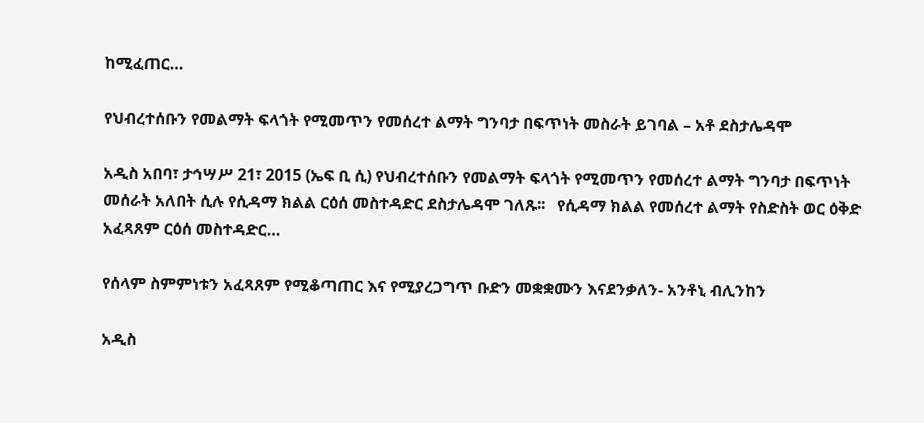ከሚፈጠር…

የህብረተሰቡን የመልማት ፍላጎት የሚመጥን የመሰረተ ልማት ግንባታ በፍጥነት መስራት ይገባል – አቶ ደስታሌዳሞ

አዲስ አበባ፣ ታኅሣሥ 21፣ 2015 (ኤፍ ቢ ሲ) የህብረተሰቡን የመልማት ፍላጎት የሚመጥን የመሰረተ ልማት ግንባታ በፍጥነት መሰራት አለበት ሲሉ የሲዳማ ክልል ርዕሰ መስተዳድር ደስታሌዳሞ ገለጹ፡፡   የሲዳማ ክልል የመሰረተ ልማት የስድስት ወር ዕቅድ አፈጻጸም ርዕሰ መስተዳድር…

የሰላም ስምምነቱን አፈጻጸም የሚቆጣጠር እና የሚያረጋግጥ ቡድን መቋቋሙን እናደንቃለን- አንቶኒ ብሊንከን

አዲስ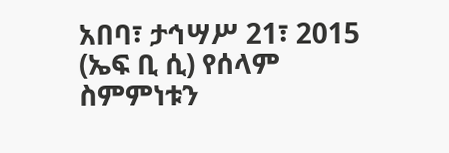አበባ፣ ታኅሣሥ 21፣ 2015 (ኤፍ ቢ ሲ) የሰላም ስምምነቱን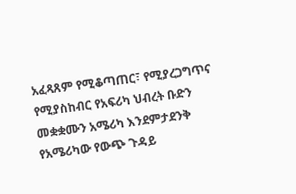አፈጻጸም የሚቆጣጠር፣ የሚያረጋግጥና የሚያስከብር የአፍሪካ ህብረት ቡድን መቋቋሙን አሜሪካ እንደምታደንቅ የአሜሪካው የውጭ ጉዳይ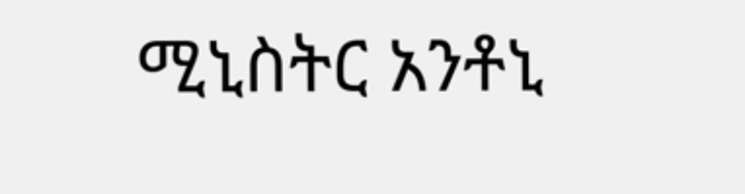ሚኒስትር አንቶኒ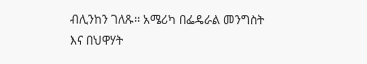ብሊንከን ገለጹ፡፡ አሜሪካ በፌዴራል መንግስት እና በህዋሃት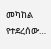መካከል የተደረሰው…